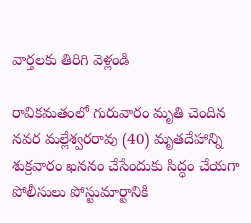వార్తలకు తిరిగి వెళ్లండి

రావికమతంలో గురువారం మృతి చెందిన నవర మల్లేశ్వరరావు (40) మృతదేహాన్ని శుక్రవారం ఖననం చేసేందుకు సిద్ధం చేయగా పోలీసులు పోస్టుమార్టానికి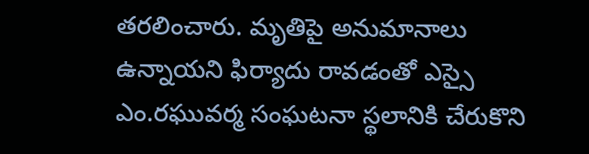తరలించారు. మృతిపై అనుమానాలు ఉన్నాయని ఫిర్యాదు రావడంతో ఎస్సై ఎం.రఘువర్మ సంఘటనా స్థలానికి చేరుకొని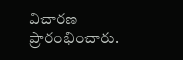విచారణ ప్రారంభించారు.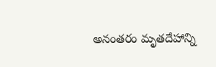అనంతరం మృతదేహాన్ని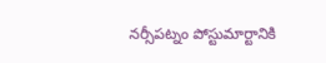నర్సీపట్నం పోస్టుమార్టానికి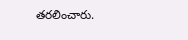తరలించారు.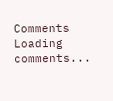Comments
Loading comments...